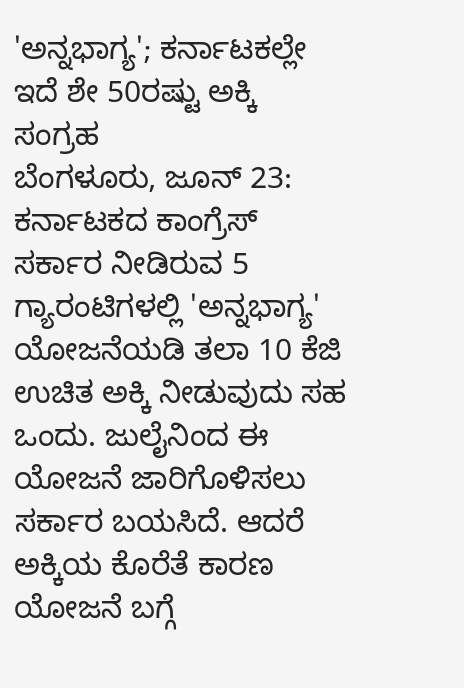'ಅನ್ನಭಾಗ್ಯ'; ಕರ್ನಾಟಕಲ್ಲೇ ಇದೆ ಶೇ 50ರಷ್ಟು ಅಕ್ಕಿ ಸಂಗ್ರಹ
ಬೆಂಗಳೂರು, ಜೂನ್ 23: ಕರ್ನಾಟಕದ ಕಾಂಗ್ರೆಸ್ ಸರ್ಕಾರ ನೀಡಿರುವ 5 ಗ್ಯಾರಂಟಿಗಳಲ್ಲಿ 'ಅನ್ನಭಾಗ್ಯ' ಯೋಜನೆಯಡಿ ತಲಾ 10 ಕೆಜಿ ಉಚಿತ ಅಕ್ಕಿ ನೀಡುವುದು ಸಹ ಒಂದು. ಜುಲೈನಿಂದ ಈ ಯೋಜನೆ ಜಾರಿಗೊಳಿಸಲು ಸರ್ಕಾರ ಬಯಸಿದೆ. ಆದರೆ ಅಕ್ಕಿಯ ಕೊರೆತೆ ಕಾರಣ ಯೋಜನೆ ಬಗ್ಗೆ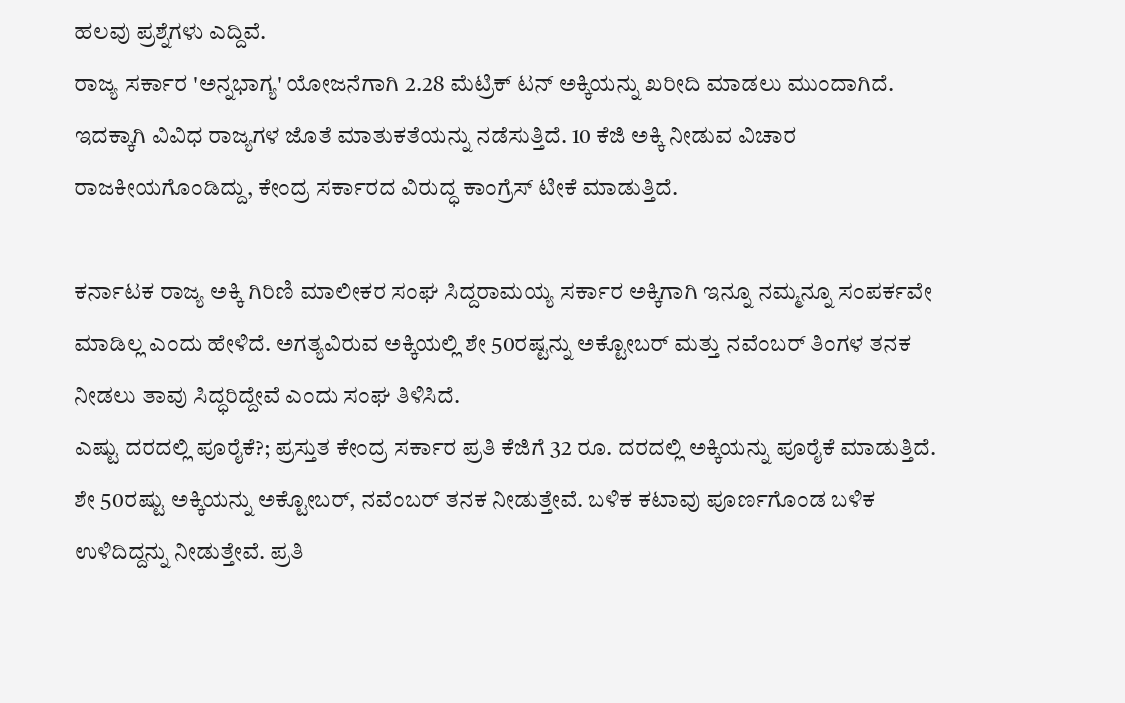ಹಲವು ಪ್ರಶ್ನೆಗಳು ಎದ್ದಿವೆ.
ರಾಜ್ಯ ಸರ್ಕಾರ 'ಅನ್ನಭಾಗ್ಯ' ಯೋಜನೆಗಾಗಿ 2.28 ಮೆಟ್ರಿಕ್ ಟನ್ ಅಕ್ಕಿಯನ್ನು ಖರೀದಿ ಮಾಡಲು ಮುಂದಾಗಿದೆ. ಇದಕ್ಕಾಗಿ ವಿವಿಧ ರಾಜ್ಯಗಳ ಜೊತೆ ಮಾತುಕತೆಯನ್ನು ನಡೆಸುತ್ತಿದೆ. 10 ಕೆಜಿ ಅಕ್ಕಿ ನೀಡುವ ವಿಚಾರ ರಾಜಕೀಯಗೊಂಡಿದ್ದು, ಕೇಂದ್ರ ಸರ್ಕಾರದ ವಿರುದ್ಧ ಕಾಂಗ್ರೆಸ್ ಟೀಕೆ ಮಾಡುತ್ತಿದೆ.

ಕರ್ನಾಟಕ ರಾಜ್ಯ ಅಕ್ಕಿ ಗಿರಿಣಿ ಮಾಲೀಕರ ಸಂಘ ಸಿದ್ದರಾಮಯ್ಯ ಸರ್ಕಾರ ಅಕ್ಕಿಗಾಗಿ ಇನ್ನೂ ನಮ್ಮನ್ನೂ ಸಂಪರ್ಕವೇ ಮಾಡಿಲ್ಲ ಎಂದು ಹೇಳಿದೆ. ಅಗತ್ಯವಿರುವ ಅಕ್ಕಿಯಲ್ಲಿ ಶೇ 50ರಷ್ಟನ್ನು ಅಕ್ಟೋಬರ್ ಮತ್ತು ನವೆಂಬರ್ ತಿಂಗಳ ತನಕ ನೀಡಲು ತಾವು ಸಿದ್ಧರಿದ್ದೇವೆ ಎಂದು ಸಂಘ ತಿಳಿಸಿದೆ.
ಎಷ್ಟು ದರದಲ್ಲಿ ಪೂರೈಕೆ?; ಪ್ರಸ್ತುತ ಕೇಂದ್ರ ಸರ್ಕಾರ ಪ್ರತಿ ಕೆಜಿಗೆ 32 ರೂ. ದರದಲ್ಲಿ ಅಕ್ಕಿಯನ್ನು ಪೂರೈಕೆ ಮಾಡುತ್ತಿದೆ. ಶೇ 50ರಷ್ಟು ಅಕ್ಕಿಯನ್ನು ಅಕ್ಟೋಬರ್, ನವೆಂಬರ್ ತನಕ ನೀಡುತ್ತೇವೆ. ಬಳಿಕ ಕಟಾವು ಪೂರ್ಣಗೊಂಡ ಬಳಿಕ ಉಳಿದಿದ್ದನ್ನು ನೀಡುತ್ತೇವೆ. ಪ್ರತಿ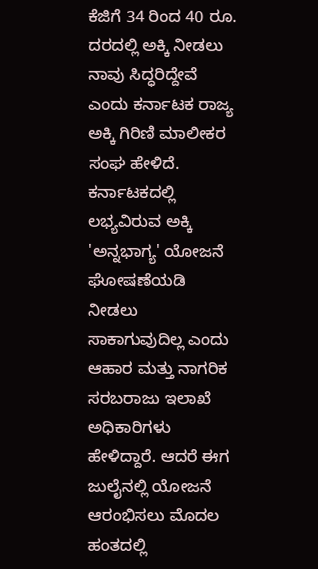ಕೆಜಿಗೆ 34 ರಿಂದ 40 ರೂ. ದರದಲ್ಲಿ ಅಕ್ಕಿ ನೀಡಲು ನಾವು ಸಿದ್ಧರಿದ್ದೇವೆ ಎಂದು ಕರ್ನಾಟಕ ರಾಜ್ಯ ಅಕ್ಕಿ ಗಿರಿಣಿ ಮಾಲೀಕರ ಸಂಘ ಹೇಳಿದೆ.
ಕರ್ನಾಟಕದಲ್ಲಿ ಲಭ್ಯವಿರುವ ಅಕ್ಕಿ 'ಅನ್ನಭಾಗ್ಯ' ಯೋಜನೆ ಘೋಷಣೆಯಡಿ ನೀಡಲು ಸಾಕಾಗುವುದಿಲ್ಲ ಎಂದು ಆಹಾರ ಮತ್ತು ನಾಗರಿಕ ಸರಬರಾಜು ಇಲಾಖೆ ಅಧಿಕಾರಿಗಳು ಹೇಳಿದ್ದಾರೆ. ಆದರೆ ಈಗ ಜುಲೈನಲ್ಲಿ ಯೋಜನೆ ಆರಂಭಿಸಲು ಮೊದಲ ಹಂತದಲ್ಲಿ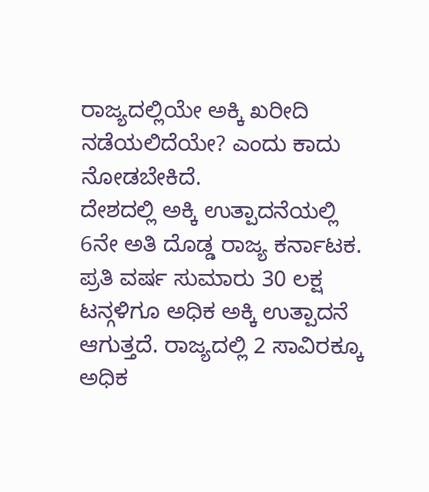ರಾಜ್ಯದಲ್ಲಿಯೇ ಅಕ್ಕಿ ಖರೀದಿ ನಡೆಯಲಿದೆಯೇ? ಎಂದು ಕಾದು ನೋಡಬೇಕಿದೆ.
ದೇಶದಲ್ಲಿ ಅಕ್ಕಿ ಉತ್ಪಾದನೆಯಲ್ಲಿ 6ನೇ ಅತಿ ದೊಡ್ಡ ರಾಜ್ಯ ಕರ್ನಾಟಕ. ಪ್ರತಿ ವರ್ಷ ಸುಮಾರು 30 ಲಕ್ಷ ಟನ್ಗಳಿಗೂ ಅಧಿಕ ಅಕ್ಕಿ ಉತ್ಪಾದನೆ ಆಗುತ್ತದೆ. ರಾಜ್ಯದಲ್ಲಿ 2 ಸಾವಿರಕ್ಕೂ ಅಧಿಕ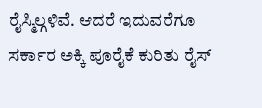ರೈಸ್ಮಿಲ್ಗಳಿವೆ. ಆದರೆ ಇದುವರೆಗೂ ಸರ್ಕಾರ ಅಕ್ಕಿ ಪೂರೈಕೆ ಕುರಿತು ರೈಸ್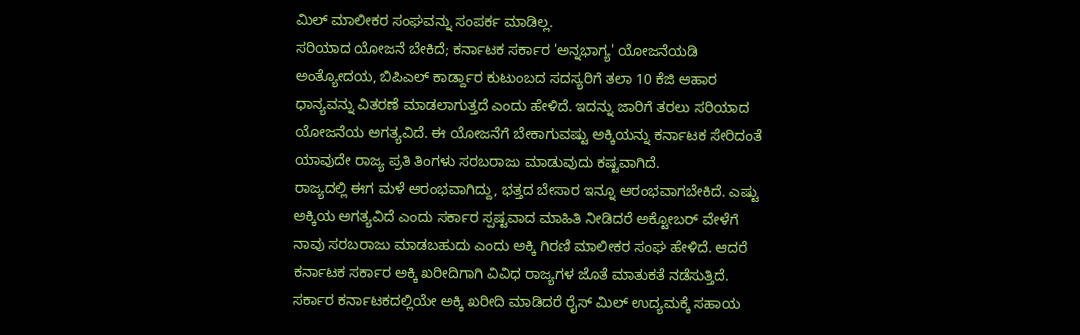ಮಿಲ್ ಮಾಲೀಕರ ಸಂಘವನ್ನು ಸಂಪರ್ಕ ಮಾಡಿಲ್ಲ.
ಸರಿಯಾದ ಯೋಜನೆ ಬೇಕಿದೆ; ಕರ್ನಾಟಕ ಸರ್ಕಾರ 'ಅನ್ನಭಾಗ್ಯ' ಯೋಜನೆಯಡಿ ಅಂತ್ಯೋದಯ, ಬಿಪಿಎಲ್ ಕಾರ್ಡ್ದಾರ ಕುಟುಂಬದ ಸದಸ್ಯರಿಗೆ ತಲಾ 10 ಕೆಜಿ ಆಹಾರ ಧಾನ್ಯವನ್ನು ವಿತರಣೆ ಮಾಡಲಾಗುತ್ತದೆ ಎಂದು ಹೇಳಿದೆ. ಇದನ್ನು ಜಾರಿಗೆ ತರಲು ಸರಿಯಾದ ಯೋಜನೆಯ ಅಗತ್ಯವಿದೆ. ಈ ಯೋಜನೆಗೆ ಬೇಕಾಗುವಷ್ಟು ಅಕ್ಕಿಯನ್ನು ಕರ್ನಾಟಕ ಸೇರಿದಂತೆ ಯಾವುದೇ ರಾಜ್ಯ ಪ್ರತಿ ತಿಂಗಳು ಸರಬರಾಜು ಮಾಡುವುದು ಕಷ್ಟವಾಗಿದೆ.
ರಾಜ್ಯದಲ್ಲಿ ಈಗ ಮಳೆ ಆರಂಭವಾಗಿದ್ದು, ಭತ್ತದ ಬೇಸಾರ ಇನ್ನೂ ಆರಂಭವಾಗಬೇಕಿದೆ. ಎಷ್ಟು ಅಕ್ಕಿಯ ಅಗತ್ಯವಿದೆ ಎಂದು ಸರ್ಕಾರ ಸ್ಪಷ್ಟವಾದ ಮಾಹಿತಿ ನೀಡಿದರೆ ಅಕ್ಟೋಬರ್ ವೇಳೆಗೆ ನಾವು ಸರಬರಾಜು ಮಾಡಬಹುದು ಎಂದು ಅಕ್ಕಿ ಗಿರಣಿ ಮಾಲೀಕರ ಸಂಘ ಹೇಳಿದೆ. ಆದರೆ ಕರ್ನಾಟಕ ಸರ್ಕಾರ ಅಕ್ಕಿ ಖರೀದಿಗಾಗಿ ವಿವಿಧ ರಾಜ್ಯಗಳ ಜೊತೆ ಮಾತುಕತೆ ನಡೆಸುತ್ತಿದೆ.
ಸರ್ಕಾರ ಕರ್ನಾಟಕದಲ್ಲಿಯೇ ಅಕ್ಕಿ ಖರೀದಿ ಮಾಡಿದರೆ ರೈಸ್ ಮಿಲ್ ಉದ್ಯಮಕ್ಕೆ ಸಹಾಯ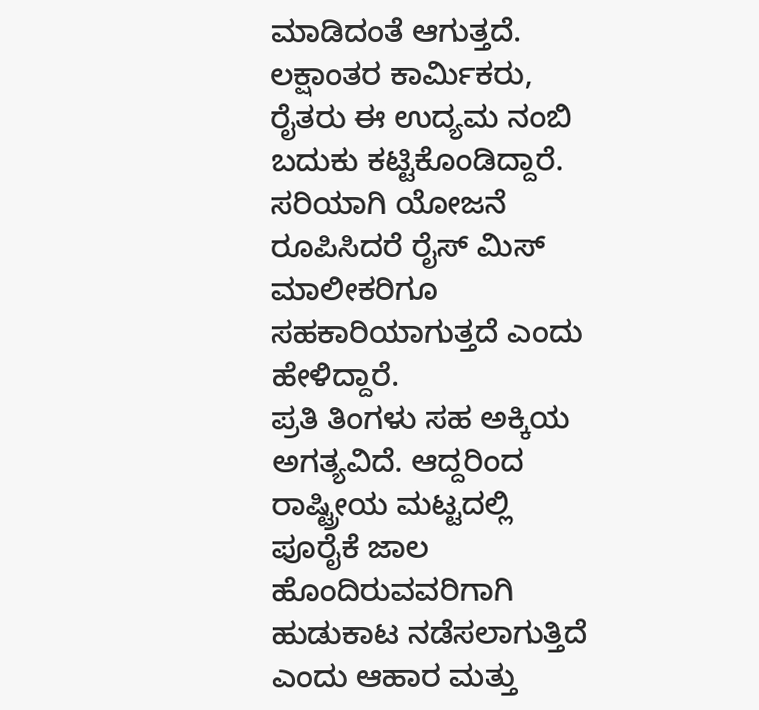ಮಾಡಿದಂತೆ ಆಗುತ್ತದೆ. ಲಕ್ಷಾಂತರ ಕಾರ್ಮಿಕರು, ರೈತರು ಈ ಉದ್ಯಮ ನಂಬಿ ಬದುಕು ಕಟ್ಟಿಕೊಂಡಿದ್ದಾರೆ. ಸರಿಯಾಗಿ ಯೋಜನೆ ರೂಪಿಸಿದರೆ ರೈಸ್ ಮಿಸ್ ಮಾಲೀಕರಿಗೂ ಸಹಕಾರಿಯಾಗುತ್ತದೆ ಎಂದು ಹೇಳಿದ್ದಾರೆ.
ಪ್ರತಿ ತಿಂಗಳು ಸಹ ಅಕ್ಕಿಯ ಅಗತ್ಯವಿದೆ. ಆದ್ದರಿಂದ ರಾಷ್ಟ್ರೀಯ ಮಟ್ಟದಲ್ಲಿ ಪೂರೈಕೆ ಜಾಲ ಹೊಂದಿರುವವರಿಗಾಗಿ ಹುಡುಕಾಟ ನಡೆಸಲಾಗುತ್ತಿದೆ ಎಂದು ಆಹಾರ ಮತ್ತು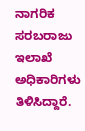ನಾಗರಿಕ ಸರಬರಾಜು ಇಲಾಖೆ ಅಧಿಕಾರಿಗಳು ತಿಳಿಸಿದ್ದಾರೆ.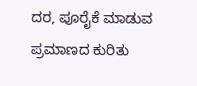ದರ, ಪೂರೈಕೆ ಮಾಡುವ ಪ್ರಮಾಣದ ಕುರಿತು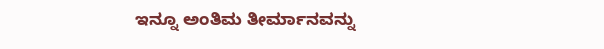ಇನ್ನೂ ಅಂತಿಮ ತೀರ್ಮಾನವನ್ನು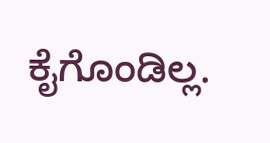ಕೈಗೊಂಡಿಲ್ಲ.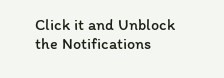Click it and Unblock the Notifications